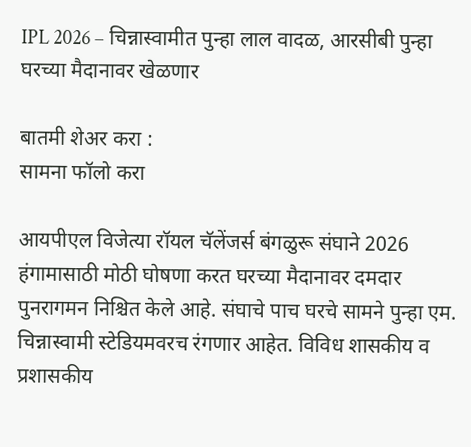IPL 2026 – चिन्नास्वामीत पुन्हा लाल वादळ, आरसीबी पुन्हा घरच्या मैदानावर खेळणार

बातमी शेअर करा :
सामना फॉलो करा

आयपीएल विजेत्या रॉयल चॅलेंजर्स बंगळुरू संघाने 2026 हंगामासाठी मोठी घोषणा करत घरच्या मैदानावर दमदार पुनरागमन निश्चित केले आहे. संघाचे पाच घरचे सामने पुन्हा एम. चिन्नास्वामी स्टेडियमवरच रंगणार आहेत. विविध शासकीय व प्रशासकीय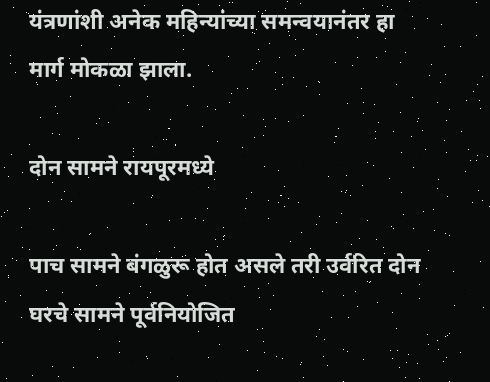यंत्रणांशी अनेक महिन्यांच्या समन्वयानंतर हा मार्ग मोकळा झाला.

दोन सामने रायपूरमध्ये

पाच सामने बंगळुरू होत असले तरी उर्वरित दोन घरचे सामने पूर्वनियोजित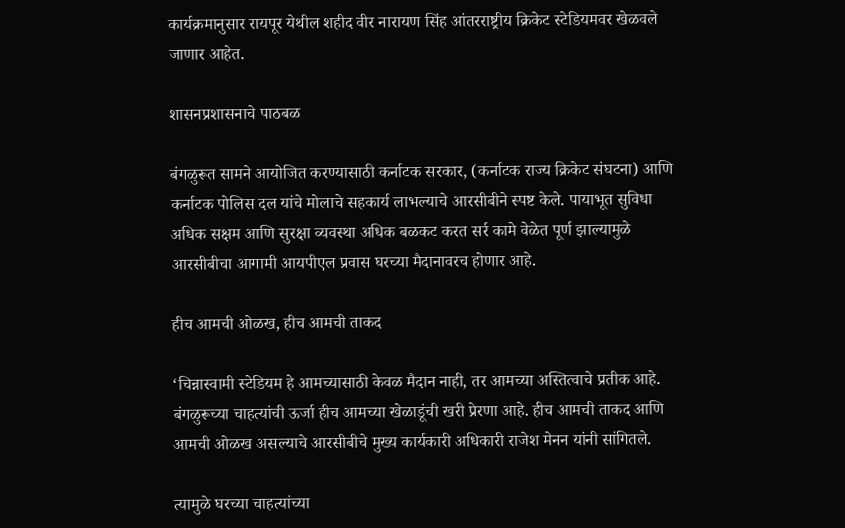कार्यक्रमानुसार रायपूर येथील शहीद वीर नारायण सिंह आंतरराष्ट्रीय क्रिकेट स्टेडियमवर खेळवले जाणार आहेत.

शासनप्रशासनाचे पाठबळ

बंगळुरूत सामने आयोजित करण्यासाठी कर्नाटक सरकार, (कर्नाटक राज्य क्रिकेट संघटना) आणि कर्नाटक पोलिस दल यांचे मोलाचे सहकार्य लाभल्याचे आरसीबीने स्पष्ट केले. पायाभूत सुविधा अधिक सक्षम आणि सुरक्षा व्यवस्था अधिक बळकट करत सर्र कामे वेळेत पूर्ण झाल्यामुळे आरसीबीचा आगामी आयपीएल प्रवास घरच्या मैदानावरच होणार आहे.

हीच आमची ओळख, हीच आमची ताकद

‘चिन्नास्वामी स्टेडियम हे आमच्यासाठी केवळ मैदान नाही, तर आमच्या अस्तित्वाचे प्रतीक आहे. बंगळुरूच्या चाहत्यांची ऊर्जा हीच आमच्या खेळाडूंची खरी प्रेरणा आहे. हीच आमची ताकद आणि आमची ओळख असल्याचे आरसीबीचे मुख्य कार्यकारी अधिकारी राजेश मेनन यांनी सांगितले.

त्यामुळे घरच्या चाहत्यांच्या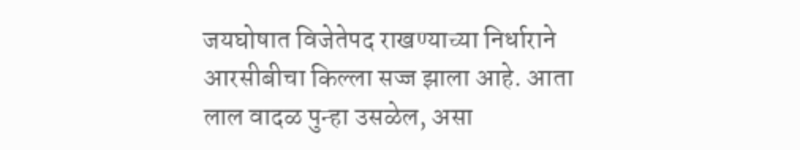जयघोषात विजेतेपद राखण्याच्या निर्धाराने आरसीबीचा किल्ला सज्ज झाला आहे. आता लाल वादळ पुन्हा उसळेल, असा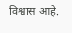विश्वास आहे.